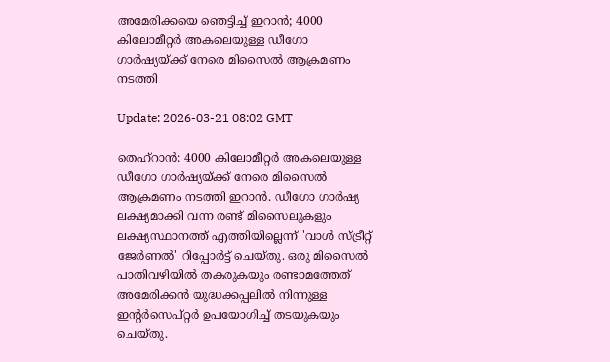അമേരിക്കയെ ഞെട്ടിച്ച് ഇറാന്‍; 4000 കിലോമീറ്റര്‍ അകലെയുള്ള ഡീഗോ ഗാര്‍ഷ്യയ്ക്ക് നേരെ മിസൈല്‍ ആക്രമണം നടത്തി

Update: 2026-03-21 08:02 GMT

തെഹ്‌റാന്‍: 4000 കിലോമീറ്റര്‍ അകലെയുള്ള ഡീഗോ ഗാര്‍ഷ്യയ്ക്ക് നേരെ മിസൈല്‍ ആക്രമണം നടത്തി ഇറാന്‍. ഡീഗോ ഗാര്‍ഷ്യ ലക്ഷ്യമാക്കി വന്ന രണ്ട് മിസൈലുകളും ലക്ഷ്യസ്ഥാനത്ത് എത്തിയില്ലെന്ന് 'വാള്‍ സ്ട്രീറ്റ് ജേര്‍ണല്‍' റിപ്പോര്‍ട്ട് ചെയ്തു. ഒരു മിസൈല്‍ പാതിവഴിയില്‍ തകരുകയും രണ്ടാമത്തേത് അമേരിക്കന്‍ യുദ്ധക്കപ്പലില്‍ നിന്നുള്ള ഇന്റര്‍സെപ്റ്റര്‍ ഉപയോഗിച്ച് തടയുകയും ചെയ്തു.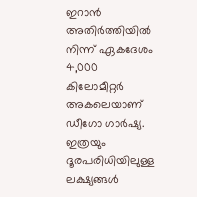ഇറാന്‍ അതിര്‍ത്തിയില്‍ നിന്ന് ഏകദേശം 4,000 കിലോമീറ്റര്‍ അകലെയാണ് ഡീഗോ ഗാര്‍ഷ്യ. ഇത്രയും ദൂരപരിധിയിലുള്ള ലക്ഷ്യങ്ങള്‍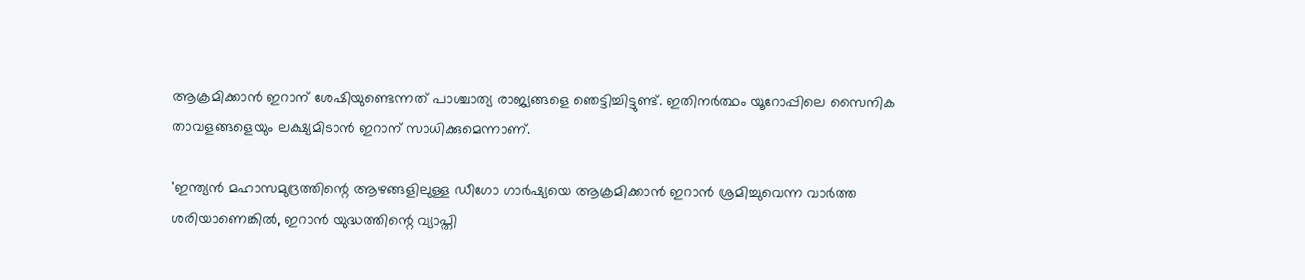ആക്രമിക്കാന്‍ ഇറാന് ശേഷിയുണ്ടെന്നത് പാശ്ചാത്യ രാജ്യങ്ങളെ ഞെട്ടിച്ചിട്ടുണ്ട്. ഇതിനര്‍ത്ഥം യൂറോപ്പിലെ സൈനിക താവളങ്ങളെയും ലക്ഷ്യമിടാന്‍ ഇറാന് സാധിക്കുമെന്നാണ്.

'ഇന്ത്യന്‍ മഹാസമുദ്രത്തിന്റെ ആഴങ്ങളിലുള്ള ഡീഗോ ഗാര്‍ഷ്യയെ ആക്രമിക്കാന്‍ ഇറാന്‍ ശ്രമിച്ചുവെന്ന വാര്‍ത്ത ശരിയാണെങ്കില്‍, ഇറാന്‍ യുദ്ധത്തിന്റെ വ്യാപ്തി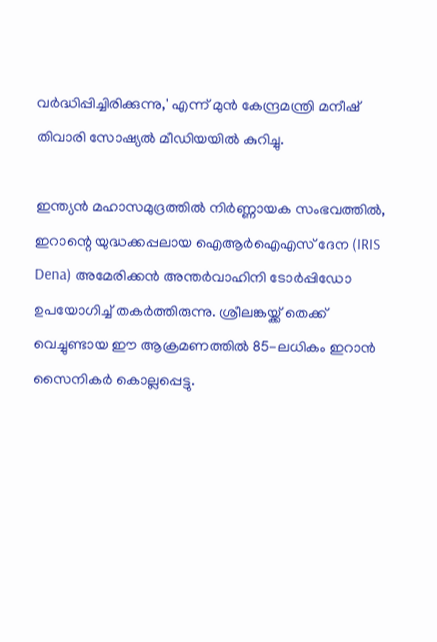വര്‍ദ്ധിപ്പിച്ചിരിക്കുന്നു,' എന്ന് മുന്‍ കേന്ദ്രമന്ത്രി മനീഷ് തിവാരി സോഷ്യല്‍ മീഡിയയില്‍ കുറിച്ചു.

ഇന്ത്യന്‍ മഹാസമുദ്രത്തില്‍ നിര്‍ണ്ണായക സംഭവത്തില്‍, ഇറാന്റെ യുദ്ധക്കപ്പലായ ഐആര്‍ഐഎസ് ദേന (IRIS Dena) അമേരിക്കന്‍ അന്തര്‍വാഹിനി ടോര്‍പ്പിഡോ ഉപയോഗിച്ച് തകര്‍ത്തിരുന്നു. ശ്രീലങ്കയ്ക്ക് തെക്ക് വെച്ചുണ്ടായ ഈ ആക്രമണത്തില്‍ 85-ലധികം ഇറാന്‍ സൈനികര്‍ കൊല്ലപ്പെട്ടു.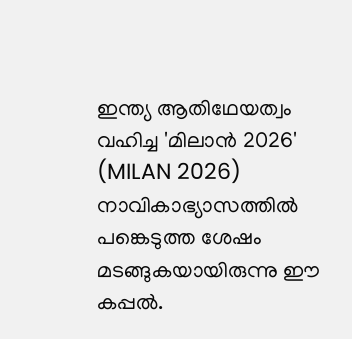ഇന്ത്യ ആതിഥേയത്വം വഹിച്ച 'മിലാന്‍ 2026' (MILAN 2026) നാവികാഭ്യാസത്തില്‍ പങ്കെടുത്ത ശേഷം മടങ്ങുകയായിരുന്നു ഈ കപ്പല്‍.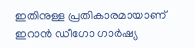ഇതിനുള്ള പ്രതികാരമായാണ് ഇറാന്‍ ഡീഗോ ഗാര്‍ഷ്യ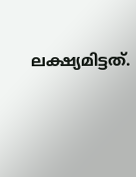ലക്ഷ്യമിട്ടത്.